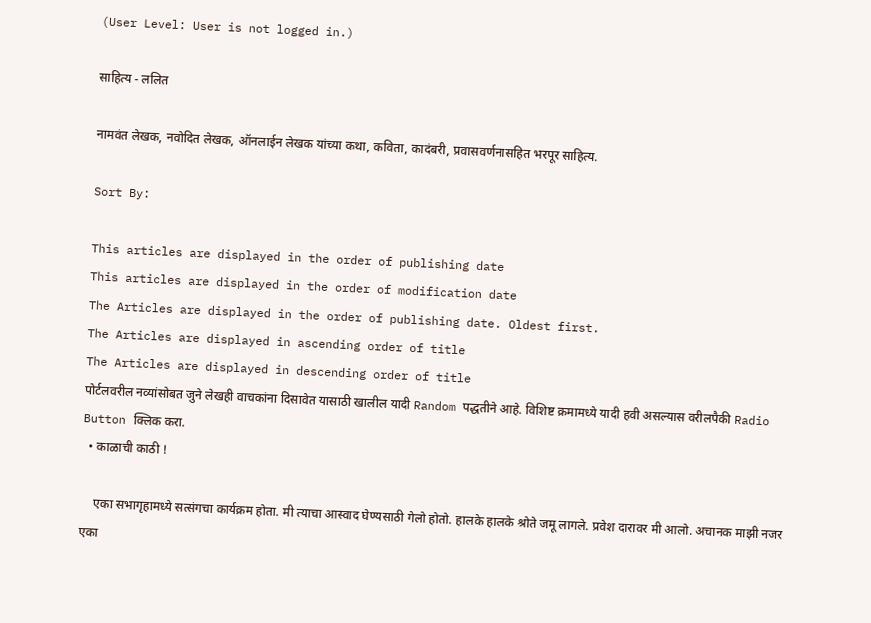(User Level: User is not logged in.)

साहित्य - ललित

नामवंत लेखक, नवोदित लेखक, ऑनलाईन लेखक यांच्या कथा, कविता, कादंबरी, प्रवासवर्णनासहित भरपूर साहित्य.

Sort By:

This articles are displayed in the order of publishing date
This articles are displayed in the order of modification date
The Articles are displayed in the order of publishing date. Oldest first.
The Articles are displayed in ascending order of title
The Articles are displayed in descending order of title
पोर्टलवरील नव्यांसोबत जुने लेखही वाचकांना दिसावेत यासाठी खालील यादी Random पद्धतीने आहे. विशिष्ट क्रमामध्ये यादी हवी असल्यास वरीलपैकी Radio Button क्लिक करा.
  • काळाची काठी !

    एका सभागृहामध्ये सत्संगचा कार्यक्रम होता. मी त्याचा आस्वाद घेण्यसाठी गेलो होतो. हालके हालके श्रोते जमू लागले. प्रवेश दारावर मी आलो. अचानक माझी नजर एका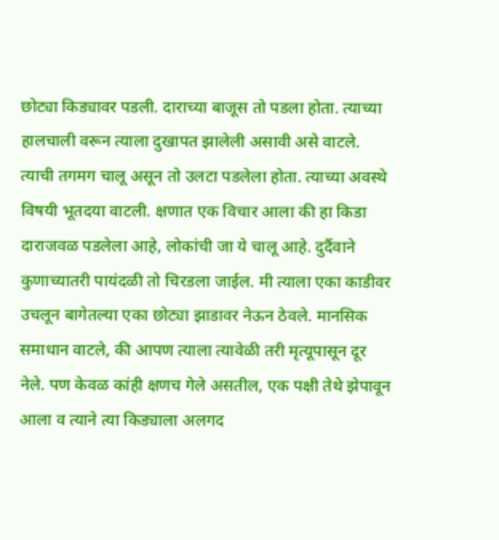छोट्या किड्यावर पडली. दाराच्या बाजूस तो पडला होता. त्याच्या हालचाली वरून त्याला दुखापत झालेली असावी असे वाटले. त्याची तगमग चालू असून तो उलटा पडलेला होता. त्याच्या अवस्थे विषयी भूतदया वाटली. क्षणात एक विचार आला की हा किडा दाराजवळ पडलेला आहे, लोकांची जा ये चालू आहे. दुर्दैवाने कुणाच्यातरी पायंदळी तो चिरडला जाईल. मी त्याला एका काडीवर उचलून बागेतल्या एका छोट्या झाडावर नेऊन ठेवले. मानसिक समाधान वाटले, की आपण त्याला त्यावेळी तरी मृत्यूपासून दूर नेले. पण केवळ कांही क्षणच गेले असतील, एक पक्षी तेथे झेपावून आला व त्याने त्या किड्याला अलगद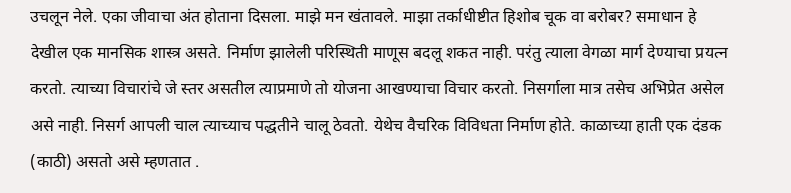उचलून नेले. एका जीवाचा अंत होताना दिसला. माझे मन खंतावले. माझा तर्काधीष्टीत हिशोब चूक वा बरोबर? समाधान हे देखील एक मानसिक शास्त्र असते. निर्माण झालेली परिस्थिती माणूस बदलू शकत नाही. परंतु त्याला वेगळा मार्ग देण्याचा प्रयत्न करतो. त्याच्या विचारांचे जे स्तर असतील त्याप्रमाणे तो योजना आखण्याचा विचार करतो. निसर्गाला मात्र तसेच अभिप्रेत असेल असे नाही. निसर्ग आपली चाल त्याच्याच पद्धतीने चालू ठेवतो. येथेच वैचरिक विविधता निर्माण होते. काळाच्या हाती एक दंडक (काठी) असतो असे म्हणतात .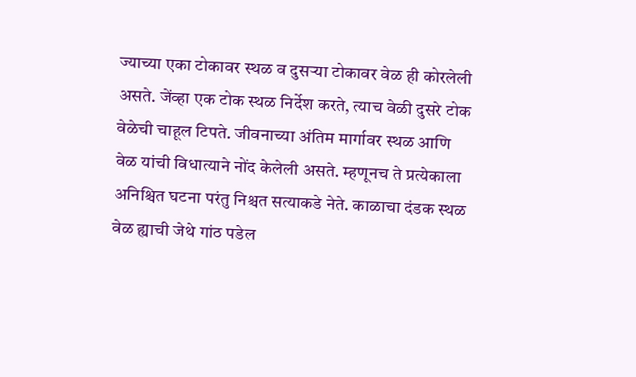ज्याच्या एका टोकावर स्थळ व दुसऱ्या टोकावर वेळ ही कोरलेली असते. जेंव्हा एक टोक स्थळ निर्देश करते, त्याच वेळी दुसरे टोक वेळेची चाहूल टिपते. जीवनाच्या अंतिम मार्गावर स्थळ आणि वेळ यांची विधात्याने नोंद केलेली असते. म्हणूनच ते प्रत्येकाला अनिश्चित घटना परंतु निश्चत सत्याकडे नेते. काळाचा दंडक स्थळ वेळ ह्याची जेथे गांठ पडेल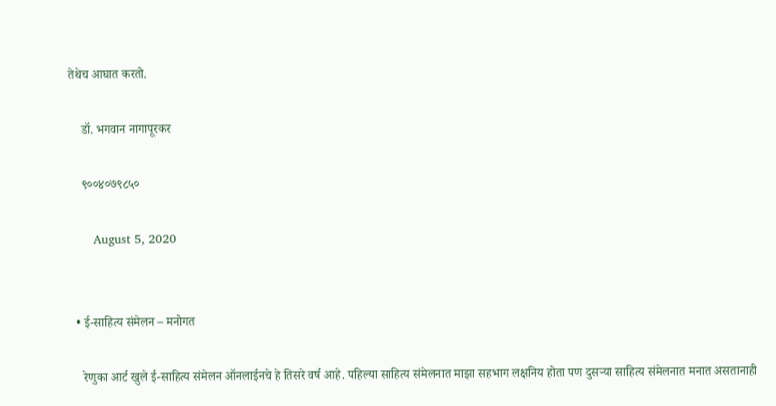तेथेच आघात करतो.

    डॉ. भगवान नागापूरकर

    ९००४०७९८५०

      August 5, 2020


  • ई-साहित्य संमेलन – मनोगत

    रेणुका आर्ट खुले ई-साहित्य संमेलन ऑनलाईनचे हे तिसरे वर्ष आहे. पहिल्या साहित्य संमेलनात माझा सहभाग लक्षनिय होता पण दुसर्‍या साहित्य संमेलनात मनात असतानाही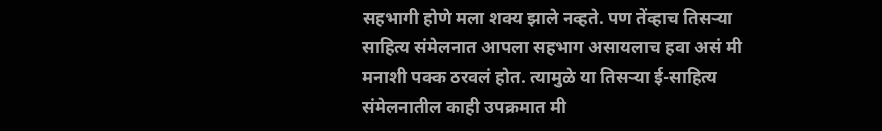सहभागी होणे मला शक्य झाले नव्हते. पण तेंव्हाच तिसर्‍या साहित्य संमेलनात आपला सहभाग असायलाच हवा असं मी मनाशी पक्क ठरवलं होत. त्यामुळे या तिसर्‍या ई-साहित्य संमेलनातील काही उपक्रमात मी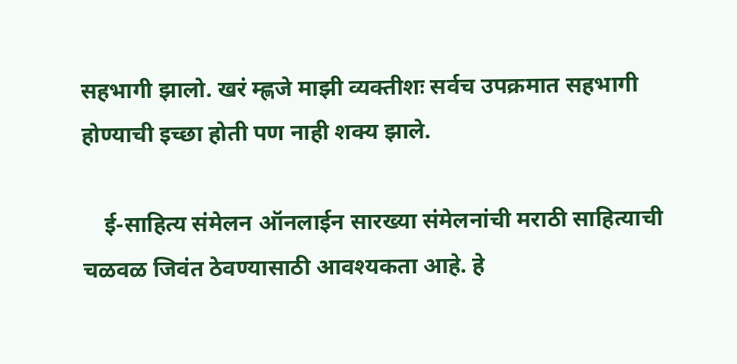सहभागी झालो. खरं म्ह्णजे माझी व्यक्तीशः सर्वच उपक्रमात सहभागी होण्याची इच्छा होती पण नाही शक्य झाले.

    ई-साहित्य संमेलन ऑनलाईन सारख्या संमेलनांची मराठी साहित्याची चळवळ जिवंत ठेवण्यासाठी आवश्यकता आहे. हे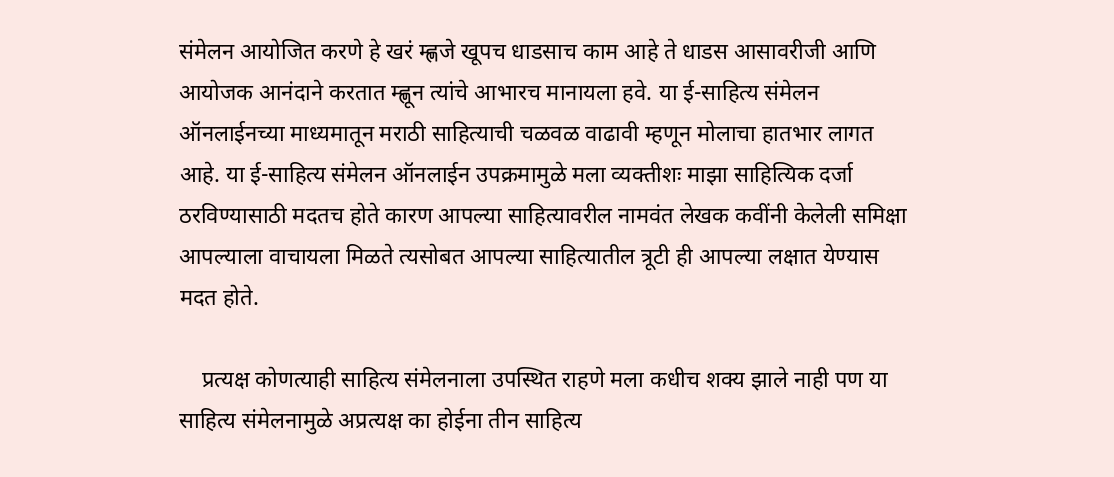संमेलन आयोजित करणे हे खरं म्ह्णजे खूपच धाडसाच काम आहे ते धाडस आसावरीजी आणि आयोजक आनंदाने करतात म्ह्णून त्यांचे आभारच मानायला हवे. या ई-साहित्य संमेलन ऑनलाईनच्या माध्यमातून मराठी साहित्याची चळवळ वाढावी म्हणून मोलाचा हातभार लागत आहे. या ई-साहित्य संमेलन ऑनलाईन उपक्रमामुळे मला व्यक्तीशः माझा साहित्यिक दर्जा ठरविण्यासाठी मदतच होते कारण आपल्या साहित्यावरील नामवंत लेखक कवींनी केलेली समिक्षा आपल्याला वाचायला मिळते त्यसोबत आपल्या साहित्यातील त्रूटी ही आपल्या लक्षात येण्यास मदत होते.

    प्रत्यक्ष कोणत्याही साहित्य संमेलनाला उपस्थित राहणे मला कधीच शक्य झाले नाही पण या साहित्य संमेलनामुळे अप्रत्यक्ष का होईना तीन साहित्य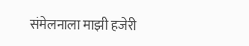संमेलनाला माझी हजेरी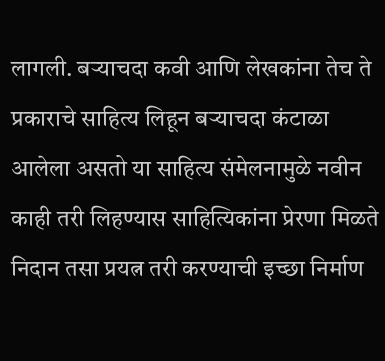लागली. बर्‍याचदा कवी आणि लेखकांना तेच ते प्रकाराचे साहित्य लिहून बर्‍याचदा कंटाळा आलेला असतो या साहित्य संमेलनामुळे नवीन काही तरी लिहण्यास साहित्यिकांना प्रेरणा मिळते निदान तसा प्रयत्न तरी करण्याची इच्छा निर्माण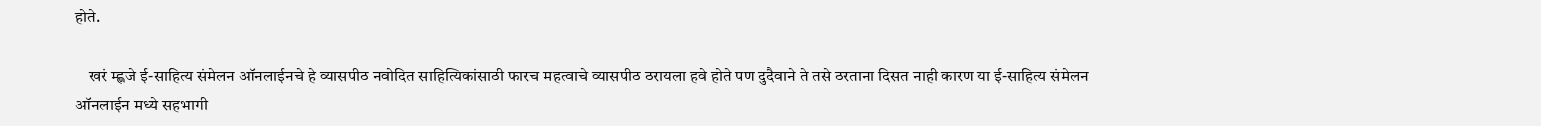होते.

    खरं म्ह्णजे ई-साहित्य संमेलन ऑनलाईनचे हे व्यासपीठ नवोदित साहित्यिकांसाठी फारच महत्वाचे व्यासपीठ ठरायला हवे होते पण दुदैवाने ते तसे ठरताना दिसत नाही कारण या ई-साहित्य संमेलन ऑनलाईन मध्ये सहभागी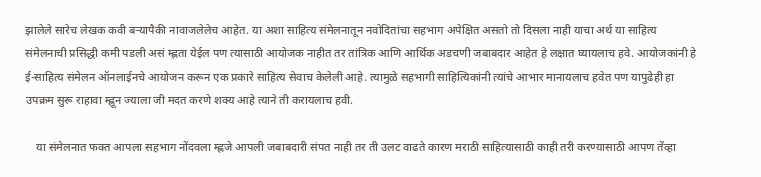झालेले सारेच लेखक कवी बर्‍यापैकी नावाजलेलेच आहेत. या अशा साहित्य संमेलनातून नवोदितांचा सहभाग अपेक्षित असतो तो दिसला नाही याचा अर्थ या साहित्य संमेलनाची प्रसिद्धी कमी पडली असं म्ह्णता येईल पण त्यासाठी आयोजक नाहीत तर तांत्रिक आणि आर्थिक अडचणी जबाबदार आहेत हे लक्षात घ्यायलाच हवे. आयोजकांनी हे ई-साहित्य संमेलन ऑनलाईनचे आयोजन करून एक प्रकारे साहित्य सेवाच केलेली आहे. त्यामुळे सहभागी साहित्यिकांनी त्यांचे आभार मानायलाच हवेत पण यापुढेही हा उपक्रम सुरू राहावा म्ह्णून ज्याला जी मदत करणे शक्य आहे त्याने ती करायलाच हवी.

    या संमेलनात फक्त आपला सहभाग नोंदवला म्ह्णजे आपली जबाबदारी संपत नाही तर ती उलट वाढते कारण मराठी साहित्यासाठी काही तरी करण्यासाठी आपण तेंव्हा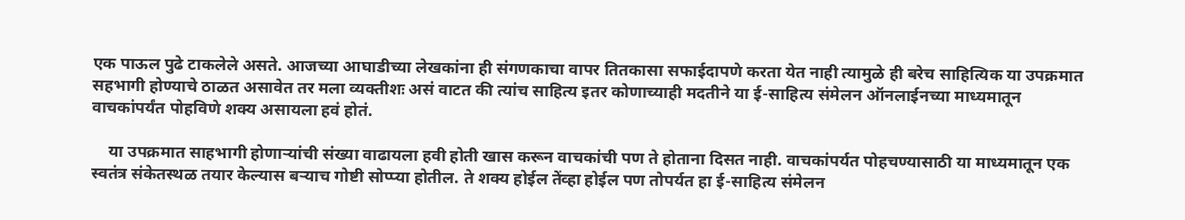एक पाऊल पुढे टाकलेले असते. आजच्या आघाडीच्या लेखकांना ही संगणकाचा वापर तितकासा सफाईदापणे करता येत नाही त्यामुळे ही बरेच साहित्यिक या उपक्रमात सहभागी होण्याचे ठाळत असावेत तर मला व्यक्तीशः असं वाटत की त्यांच साहित्य इतर कोणाच्याही मदतीने या ई-साहित्य संमेलन ऑनलाईनच्या माध्यमातून वाचकांपर्यंत पोहविणे शक्य असायला हवं होतं.

    या उपक्रमात साहभागी होणार्‍यांची संख्या वाढायला हवी होती खास करून वाचकांची पण ते होताना दिसत नाही. वाचकांपर्यत पोहचण्यासाठी या माध्यमातून एक स्वतंत्र संकेतस्थळ तयार केल्यास बर्‍याच गोष्टी सोप्प्या होतील. ते शक्य होईल तेंव्हा होईल पण तोपर्यत हा ई-साहित्य संमेलन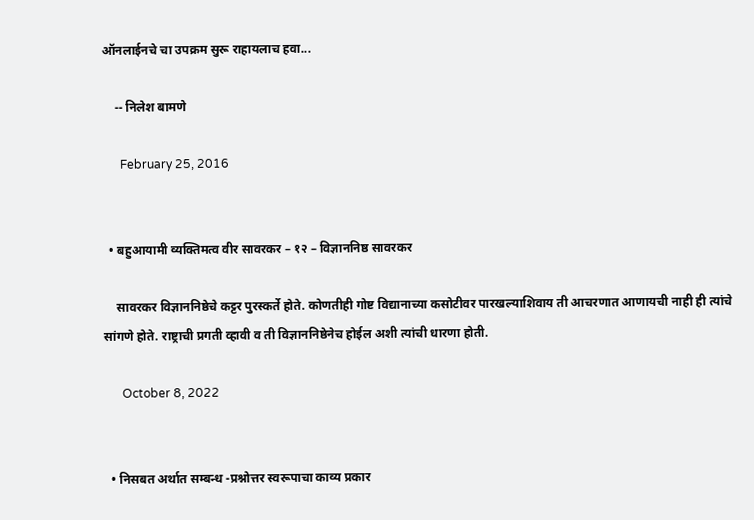ऑनलाईनचे चा उपक्रम सुरू राहायलाच हवा...

    -- निलेश बामणे

      February 25, 2016


  • बहुआयामी व्यक्तिमत्व वीर सावरकर – १२ – विज्ञाननिष्ठ सावरकर

    सावरकर विज्ञाननिष्ठेचे कट्टर पुरस्कर्ते होते. कोणतीही गोष्ट विद्यानाच्या कसोटीवर पारखल्याशिवाय ती आचरणात आणायची नाही ही त्यांचे सांगणे होते. राष्ट्राची प्रगती व्हावी व ती विज्ञाननिष्ठेनेच होईल अशी त्यांची धारणा होती.

      October 8, 2022


  • निसबत अर्थात सम्बन्ध -प्रश्नोत्तर स्वरूपाचा काव्य प्रकार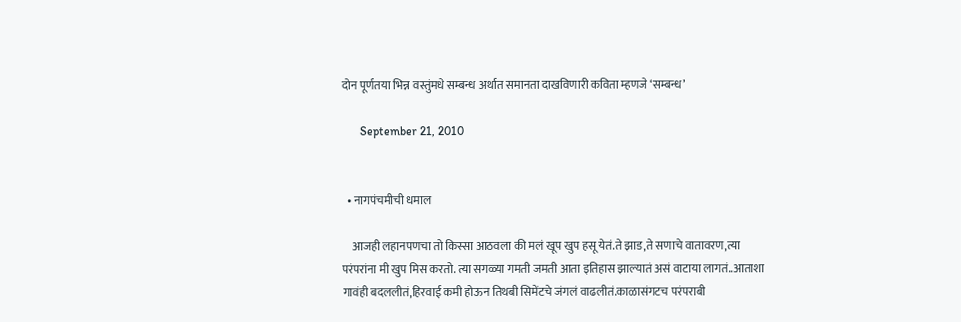दोन पूर्णतया भिन्न वस्तुंमधे सम्बन्ध अर्थात समानता दाखविणारी कविता म्हणजे ‘सम्बन्ध’

      September 21, 2010


  • नागपंचमीची धमाल

    आजही लहानपणचा तो किस्सा आठवला की मलं खूप खुप हसू येतं.ते झाड,ते सणाचे वातावरण,त्या परंपरांना मी खुप मिस करतो. त्या सगळ्या गमती जमती आता इतिहास झाल्यातं असं वाटाया लागतं..आताशा गावंही बदललीतं,हिरवाई कमी होऊन तिथबी सिमेंटचे जंगलं वाढलीतं.काळासंगटच परंपराबी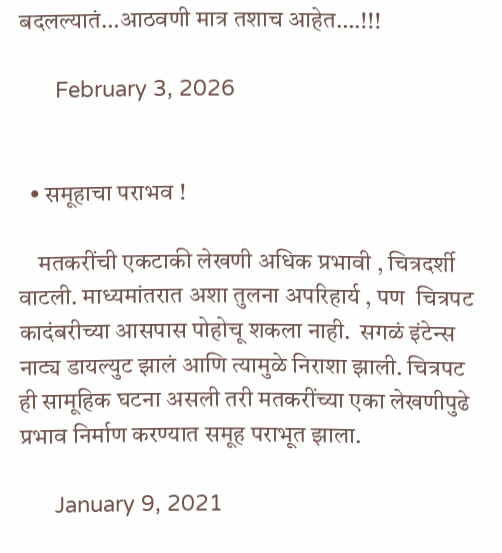बदलल्यातं…आठवणी मात्र तशाच आहेत….!!!

      February 3, 2026


  • समूहाचा पराभव !

    मतकरींची एकटाकी लेखणी अधिक प्रभावी , चित्रदर्शी वाटली. माध्यमांतरात अशा तुलना अपरिहार्य , पण  चित्रपट कादंबरीच्या आसपास पोहोचू शकला नाही.  सगळं इंटेन्स नाट्य डायल्युट झालं आणि त्यामुळे निराशा झाली. चित्रपट ही सामूहिक घटना असली तरी मतकरींच्या एका लेखणीपुढे प्रभाव निर्माण करण्यात समूह पराभूत झाला.

      January 9, 2021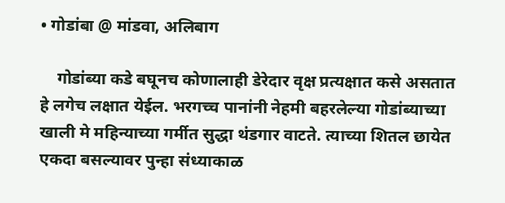• गोडांबा @ मांडवा, अलिबाग

    गोडांब्या कडे बघूनच कोणालाही डेरेदार वृक्ष प्रत्यक्षात कसे असतात हे लगेच लक्षात येईल. भरगच्च पानांनी नेहमी बहरलेल्या गोडांब्याच्या खाली मे महिन्याच्या गर्मीत सुद्धा थंडगार वाटते. त्याच्या शितल छायेत एकदा बसल्यावर पुन्हा संध्याकाळ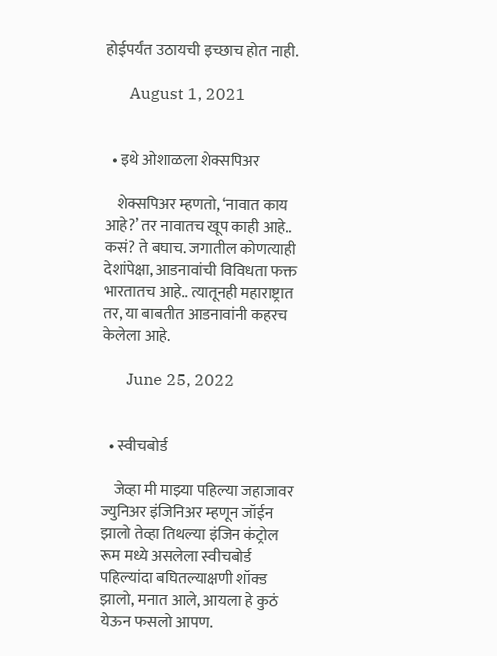होईपर्यंत उठायची इच्छाच होत नाही.

      August 1, 2021


  • इथे ओशाळला शेक्सपिअर

    शेक्सपिअर म्हणतो, ‘नावात काय आहे?’ तर नावातच खूप काही आहे.. कसं? ते बघाच. जगातील कोणत्याही देशांपेक्षा, आडनावांची विविधता फक्त भारतातच आहे.. त्यातूनही महाराष्ट्रात तर, या बाबतीत आडनावांनी कहरच केलेला आहे.

      June 25, 2022


  • स्वीचबोर्ड

    जेव्हा मी माझ्या पहिल्या जहाजावर ज्युनिअर इंजिनिअर म्हणून जॉईन झालो तेव्हा तिथल्या इंजिन कंट्रोल रूम मध्ये असलेला स्वीचबोर्ड पहिल्यांदा बघितल्याक्षणी शॉक्ड झालो, मनात आले, आयला हे कुठं येऊन फसलो आपण.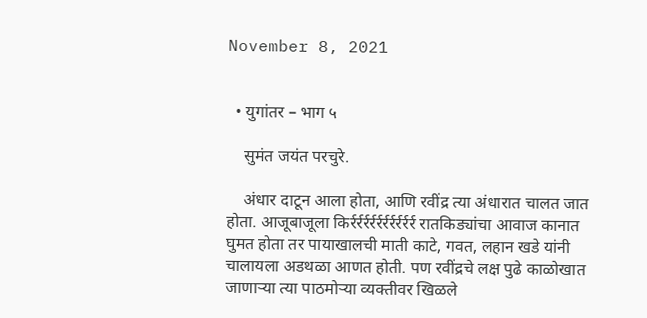November 8, 2021


  • युगांतर – भाग ५

    सुमंत जयंत परचुरे.

    अंधार दाटून आला होता, आणि रवींद्र त्या अंधारात चालत जात होता. आजूबाजूला किर्रर्रर्रर्रर्रर्रर्रर्रर्रर्र रातकिड्यांचा आवाज कानात घुमत होता तर पायाखालची माती काटे, गवत, लहान खडे यांनी चालायला अडथळा आणत होती. पण रवींद्रचे लक्ष पुढे काळोखात जाणाऱ्या त्या पाठमोऱ्या व्यक्तीवर खिळले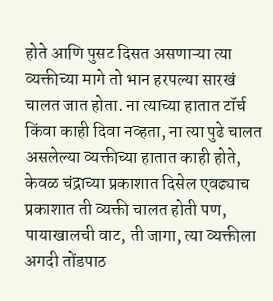होते आणि पुसट दिसत असणाऱ्या त्या व्यक्तीच्या मागे तो भान हरपल्या सारखं चालत जात होता. ना त्याच्या हातात टॉर्च किंवा काही दिवा नव्हता, ना त्या पुढे चालत असलेल्या व्यक्तीच्या हातात काही होते, केवळ चंद्राच्या प्रकाशात दिसेल एवढ्याच प्रकाशात ती व्यक्ती चालत होती पण, पायाखालची वाट, ती जागा, त्या व्यक्तीला अगदी तोंडपाठ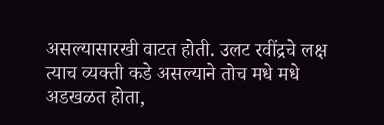असल्यासारखी वाटत होती. उलट रवींद्रचे लक्ष त्याच व्यक्ती कडे असल्याने तोच मधे मधे अडखळत होता,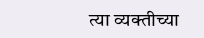त्या व्यक्तीच्या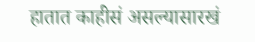हातात काहीसं असल्यासारखं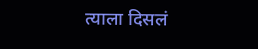त्याला दिसलं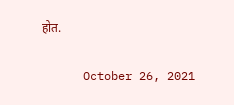होत.

      October 26, 2021